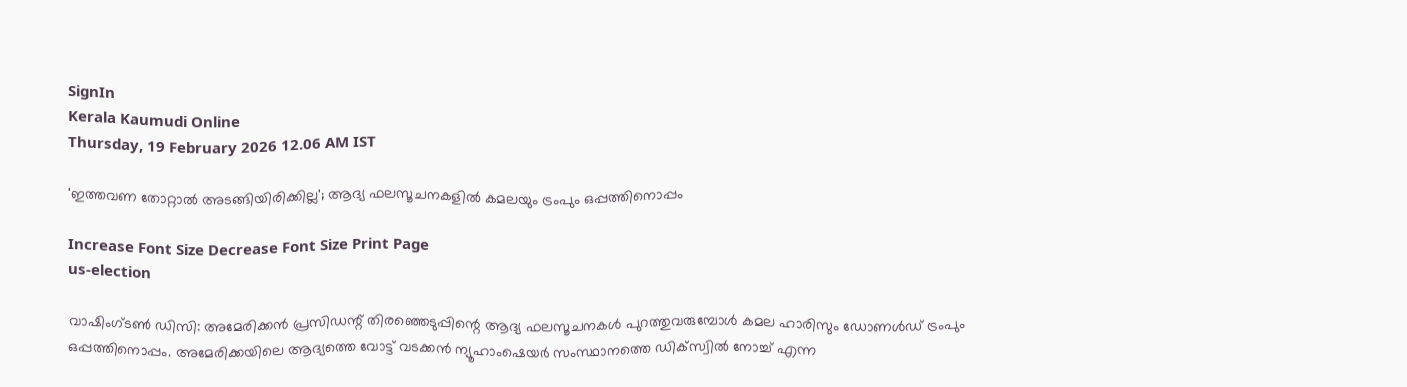SignIn
Kerala Kaumudi Online
Thursday, 19 February 2026 12.06 AM IST

'ഇത്തവണ തോറ്റാല്‍ അടങ്ങിയിരിക്കില്ല'; ആദ്യ ഫലസൂചനകളില്‍ കമലയും ട്രംപും ഒപ്പത്തിനൊപ്പം

Increase Font Size Decrease Font Size Print Page
us-election

വാഷിംഗ്ടണ്‍ ഡിസി: അമേരിക്കന്‍ പ്രസിഡന്റ് തിരഞ്ഞെടുപ്പിന്റെ ആദ്യ ഫലസൂചനകള്‍ പുറത്തുവരുമ്പോള്‍ കമല ഹാരിസും ഡോണള്‍ഡ് ട്രംപും ഒപ്പത്തിനൊപ്പം. അമേരിക്കയിലെ ആദ്യത്തെ വോട്ട് വടക്കന്‍ ന്യൂഹാംഷെയര്‍ സംസ്ഥാനത്തെ ഡിക്സ്വില്‍ നോച്ച് എന്ന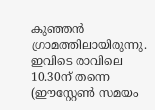കുഞ്ഞന്‍ ഗ്രാമത്തിലായിരുന്നു. ഇവിടെ രാവിലെ 10.30ന് തന്നെ (ഈസ്റ്റേണ്‍ സമയം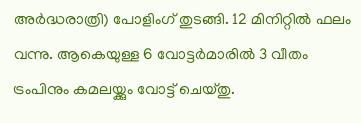അര്‍ദ്ധരാത്രി) പോളിംഗ് തുടങ്ങി. 12 മിനിറ്റില്‍ ഫലം വന്നു. ആകെയുള്ള 6 വോട്ടര്‍മാരില്‍ 3 വീതം ട്രംപിനും കമലയ്ക്കും വോട്ട് ചെയ്തു.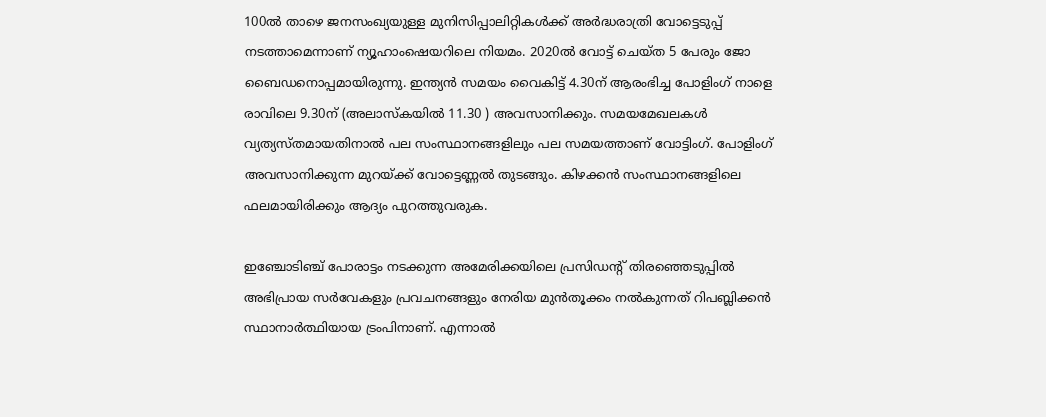100ല്‍ താഴെ ജനസംഖ്യയുള്ള മുനിസിപ്പാലിറ്റികള്‍ക്ക് അര്‍ദ്ധരാത്രി വോട്ടെടുപ്പ് നടത്താമെന്നാണ് ന്യൂഹാംഷെയറിലെ നിയമം. 2020ല്‍ വോട്ട് ചെയ്ത 5 പേരും ജോ ബൈഡനൊപ്പമായിരുന്നു. ഇന്ത്യന്‍ സമയം വൈകിട്ട് 4.30ന് ആരംഭിച്ച പോളിംഗ് നാളെ രാവിലെ 9.30ന് (അലാസ്‌കയില്‍ 11.30 ) അവസാനിക്കും. സമയമേഖലകള്‍ വ്യത്യസ്തമായതിനാല്‍ പല സംസ്ഥാനങ്ങളിലും പല സമയത്താണ് വോട്ടിംഗ്. പോളിംഗ് അവസാനിക്കുന്ന മുറയ്ക്ക് വോട്ടെണ്ണല്‍ തുടങ്ങും. കിഴക്കന്‍ സംസ്ഥാനങ്ങളിലെ ഫലമായിരിക്കും ആദ്യം പുറത്തുവരുക.

ഇഞ്ചോടിഞ്ച് പോരാട്ടം നടക്കുന്ന അമേരിക്കയിലെ പ്രസിഡന്റ് തിരഞ്ഞെടുപ്പില്‍ അഭിപ്രായ സര്‍വേകളും പ്രവചനങ്ങളും നേരിയ മുന്‍തൂക്കം നല്‍കുന്നത് റിപബ്ലിക്കന്‍ സ്ഥാനാര്‍ത്ഥിയായ ട്രംപിനാണ്. എന്നാല്‍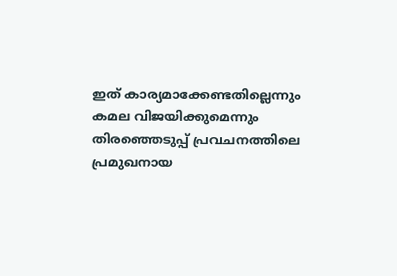ഇത് കാര്യമാക്കേണ്ടതില്ലെന്നും കമല വിജയിക്കുമെന്നും തിരഞ്ഞെടുപ്പ് പ്രവചനത്തിലെ പ്രമുഖനായ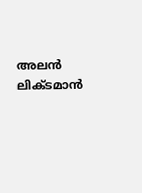അലന്‍ ലിക്ടമാന്‍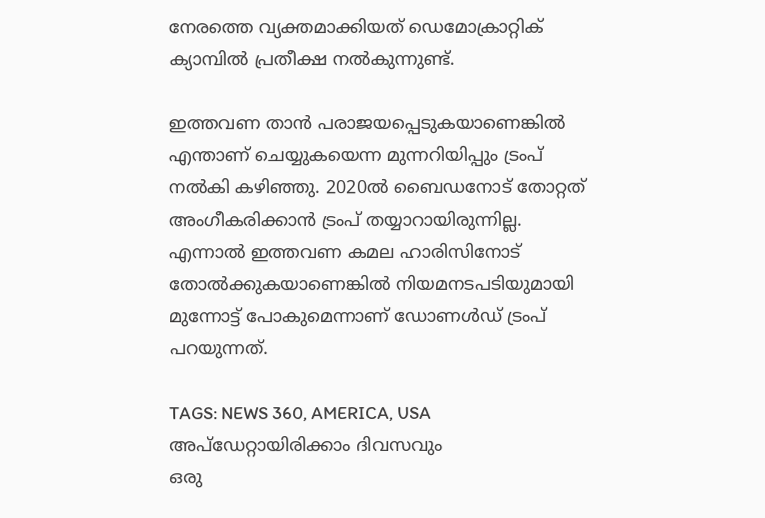നേരത്തെ വ്യക്തമാക്കിയത് ഡെമോക്രാറ്റിക് ക്യാമ്പില്‍ പ്രതീക്ഷ നല്‍കുന്നുണ്ട്.

ഇത്തവണ താന്‍ പരാജയപ്പെടുകയാണെങ്കില്‍ എന്താണ് ചെയ്യുകയെന്ന മുന്നറിയിപ്പും ട്രംപ് നല്‍കി കഴിഞ്ഞു. 2020ല്‍ ബൈഡനോട് തോറ്റത് അംഗീകരിക്കാന്‍ ട്രംപ് തയ്യാറായിരുന്നില്ല. എന്നാല്‍ ഇത്തവണ കമല ഹാരിസിനോട് തോല്‍ക്കുകയാണെങ്കില്‍ നിയമനടപടിയുമായി മുന്നോട്ട് പോകുമെന്നാണ് ഡോണള്‍ഡ് ട്രംപ് പറയുന്നത്.

TAGS: NEWS 360, AMERICA, USA
അപ്ഡേറ്റായിരിക്കാം ദിവസവും
ഒരു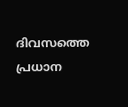ദിവസത്തെ പ്രധാന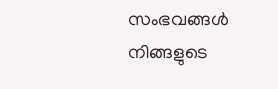സംഭവങ്ങൾ നിങ്ങളുടെ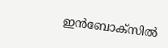ഇൻബോക്സിൽ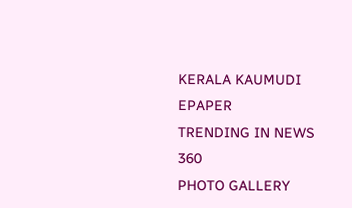KERALA KAUMUDI EPAPER
TRENDING IN NEWS 360
PHOTO GALLERY